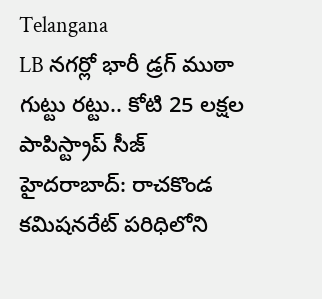Telangana
LB నగర్లో భారీ డ్రగ్ ముఠా గుట్టు రట్టు.. కోటి 25 లక్షల పాపిస్ట్రాప్ సీజ్
హైదరాబాద్: రాచకొండ కమిషనరేట్ పరిధిలోని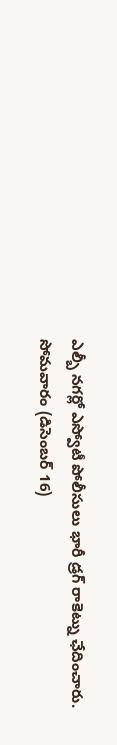ఎల్బీ నగర్లో ఎస్వోటీ పోలీసులు భారీ డ్రగ్ రాకెట్ను ఛేదించారు. సోమవారం (డిసెంబర్ 16)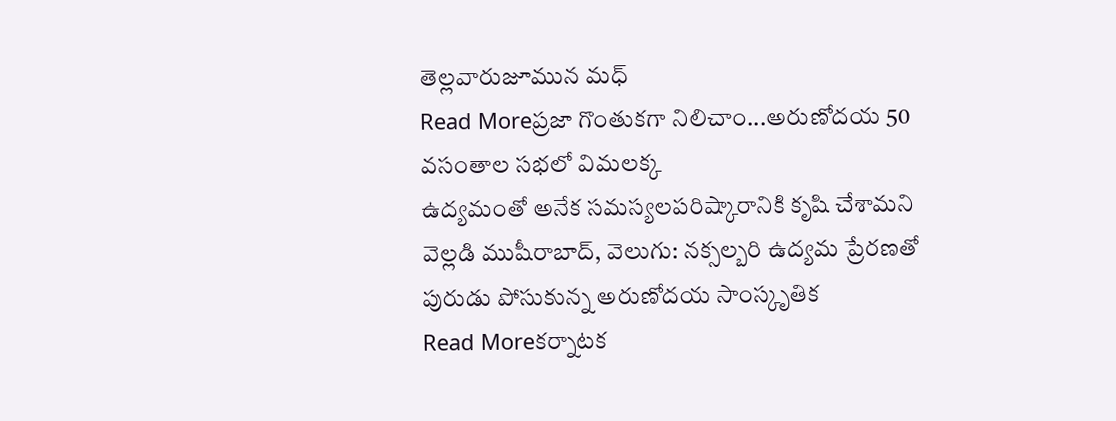తెల్లవారుజూమున మధ్
Read Moreప్రజా గొంతుకగా నిలిచాం...అరుణోదయ 50 వసంతాల సభలో విమలక్క
ఉద్యమంతో అనేక సమస్యలపరిష్కారానికి కృషి చేశామని వెల్లడి ముషీరాబాద్, వెలుగు: నక్సల్బరి ఉద్యమ ప్రేరణతో పురుడు పోసుకున్న అరుణోదయ సాంస్కృతిక
Read Moreకర్నాటక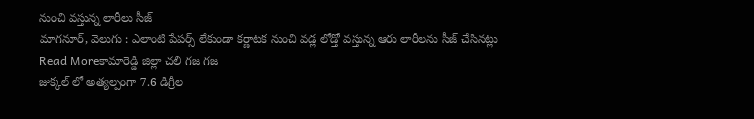నుంచి వస్తున్న లారీలు సీజ్
మాగనూర్, వెలుగు : ఎలాంటి పేపర్స్ లేకుండా కర్ణాటక నుంచి వడ్ల లోడ్తో వస్తున్న ఆరు లారీలను సీజ్ చేసినట్లు
Read Moreకామారెడ్డి జిల్లా చలి గజ గజ
జుక్కల్ లో అత్యల్పంగా 7.6 డిగ్రీల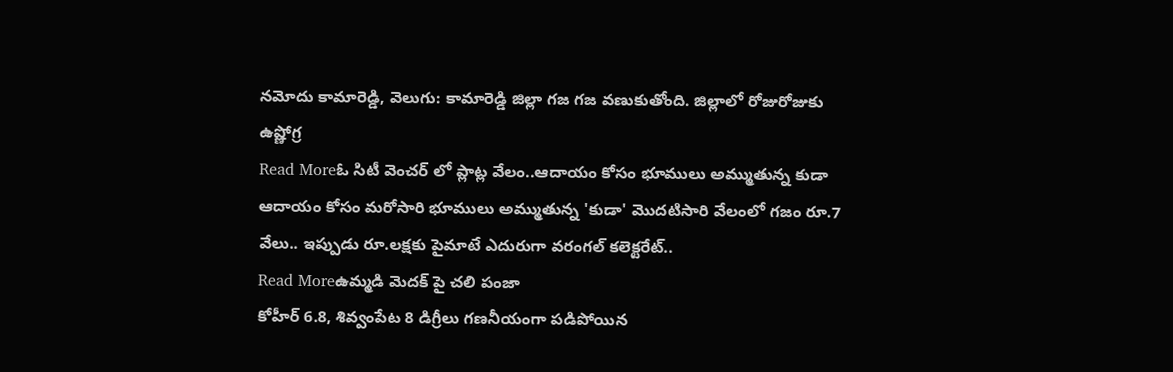నమోదు కామారెడ్డి, వెలుగు: కామారెడ్డి జిల్లా గజ గజ వణుకుతోంది. జిల్లాలో రోజురోజుకు ఉష్ణోగ్ర
Read Moreఓ సిటీ వెంచర్ లో ప్లాట్ల వేలం..ఆదాయం కోసం భూములు అమ్ముతున్న కుడా
ఆదాయం కోసం మరోసారి భూములు అమ్ముతున్న 'కుడా' మొదటిసారి వేలంలో గజం రూ.7 వేలు.. ఇప్పుడు రూ.లక్షకు పైమాటే ఎదురుగా వరంగల్ కలెక్టరేట్..
Read Moreఉమ్మడి మెదక్ పై చలి పంజా
కోహీర్ 6.8, శివ్వంపేట 8 డిగ్రీలు గణనీయంగా పడిపోయిన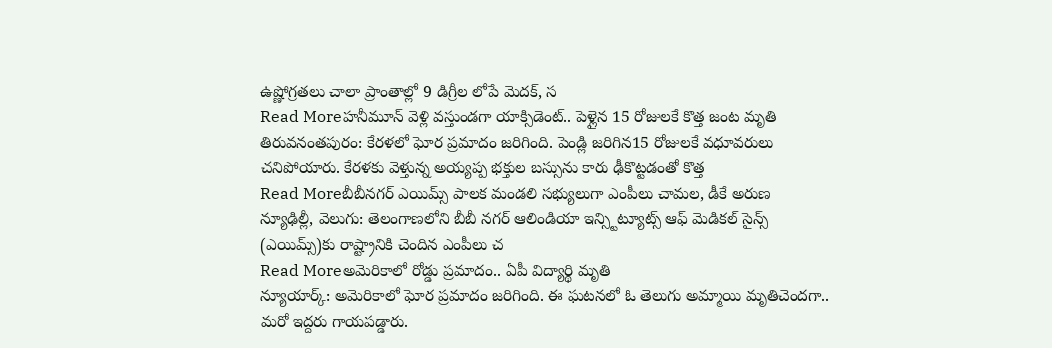ఉష్ణోగ్రతలు చాలా ప్రాంతాల్లో 9 డిగ్రీల లోపే మెదక్, స
Read Moreహనీమూన్ వెళ్లి వస్తుండగా యాక్సిడెంట్.. పెళ్లైన 15 రోజులకే కొత్త జంట మృతి
తిరువనంతపురం: కేరళలో ఘోర ప్రమాదం జరిగింది. పెండ్లి జరిగిన15 రోజులకే వధూవరులు చనిపోయారు. కేరళకు వెళ్తున్న అయ్యప్ప భక్తుల బస్సును కారు ఢీకొట్టడంతో కొత్త
Read Moreబీబీనగర్ ఎయిమ్స్ పాలక మండలి సభ్యులుగా ఎంపీలు చామల, డీకే అరుణ
న్యూఢిల్లీ, వెలుగు: తెలంగాణలోని బీబీ నగర్ ఆలిండియా ఇన్స్టిట్యూట్స్ ఆఫ్ మెడికల్ సైన్స్ (ఎయిమ్స్)కు రాష్ట్రానికి చెందిన ఎంపీలు చ
Read Moreఅమెరికాలో రోడ్డు ప్రమాదం.. ఏపీ విద్యార్థి మృతి
న్యూయార్క్: అమెరికాలో ఘోర ప్రమాదం జరిగింది. ఈ ఘటనలో ఓ తెలుగు అమ్మాయి మృతిచెందగా.. మరో ఇద్దరు గాయపడ్డారు.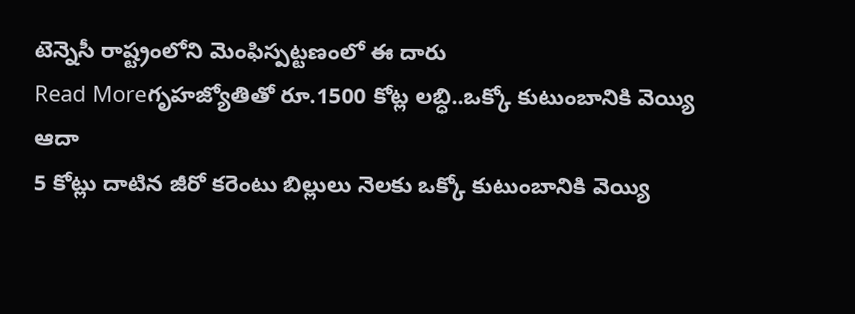టెన్నెసీ రాష్ట్రంలోని మెంఫిస్పట్టణంలో ఈ దారు
Read Moreగృహజ్యోతితో రూ.1500 కోట్ల లబ్ధి..ఒక్కో కుటుంబానికి వెయ్యి ఆదా
5 కోట్లు దాటిన జీరో కరెంటు బిల్లులు నెలకు ఒక్కో కుటుంబానికి వెయ్యి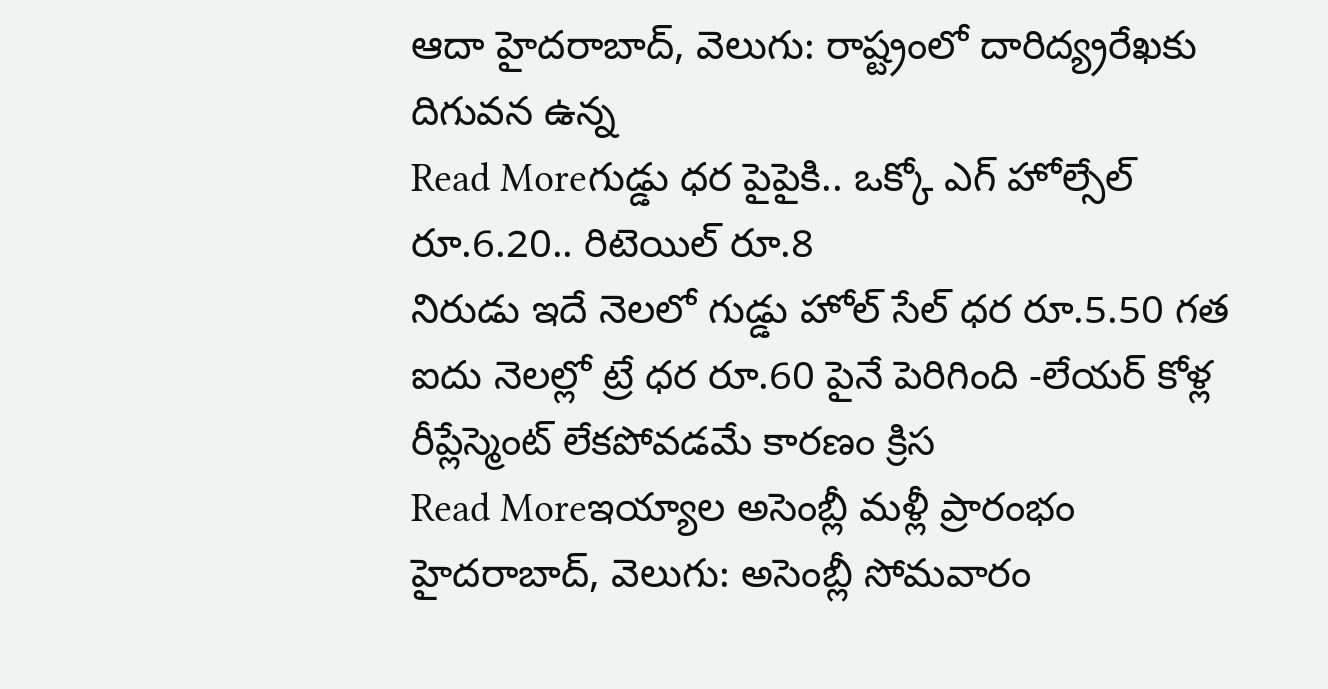ఆదా హైదరాబాద్, వెలుగు: రాష్ట్రంలో దారిద్య్రరేఖకు దిగువన ఉన్న
Read Moreగుడ్డు ధర పైపైకి.. ఒక్కో ఎగ్ హోల్సేల్ రూ.6.20.. రిటెయిల్ రూ.8
నిరుడు ఇదే నెలలో గుడ్డు హోల్ సేల్ ధర రూ.5.50 గత ఐదు నెలల్లో ట్రే ధర రూ.60 పైనే పెరిగింది -లేయర్ కోళ్ల రీప్లేస్మెంట్ లేకపోవడమే కారణం క్రిస
Read Moreఇయ్యాల అసెంబ్లీ మళ్లీ ప్రారంభం
హైదరాబాద్, వెలుగు: అసెంబ్లీ సోమవారం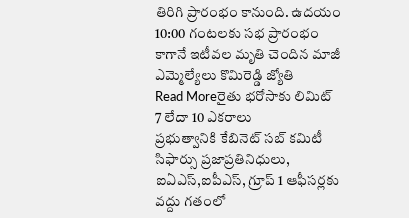తిరిగి ప్రారంభం కానుంది. ఉదయం 10:00 గంటలకు సభ ప్రారంభం కాగానే ఇటీవల మృతి చెందిన మాజీ ఎమ్మెల్యేలు కొమిరెడ్డి జ్యోతి
Read Moreరైతు భరోసాకు లిమిట్ 7 లేదా 10 ఎకరాలు
ప్రభుత్వానికి కేబినెట్ సబ్ కమిటీ సిఫార్సు ప్రజాప్రతినిధులు, ఐఏఎస్,ఐపీఎస్, గ్రూప్ 1 ఆఫీసర్లకు వద్దు గతంలో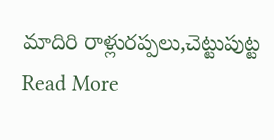మాదిరి రాళ్లురప్పలు,చెట్టుపుట్ట
Read More